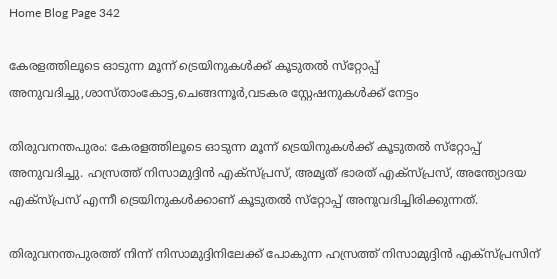Home Blog Page 342

കേരളത്തിലൂടെ ഓടുന്ന മൂന്ന് ട്രെയിനുകള്‍ക്ക് കൂടുതല്‍ സ്‌റ്റോപ്പ് അനുവദിച്ചു,ശാസ്താംകോട്ട,ചെങ്ങന്നൂര്‍,വടകര സ്റ്റേഷനുകള്‍ക്ക് നേട്ടം

തിരുവനന്തപുരം: കേരളത്തിലൂടെ ഓടുന്ന മൂന്ന് ട്രെയിനുകള്‍ക്ക് കൂടുതല്‍ സ്‌റ്റോപ്പ് അനുവദിച്ചു. ഹസ്രത്ത് നിസാമുദ്ദിന്‍ എക്‌സ്പ്രസ്, അമൃത് ഭാരത് എക്‌സ്പ്രസ്, അന്ത്യോദയ എക്‌സ്പ്രസ് എന്നീ ട്രെയിനുകള്‍ക്കാണ് കൂടുതല്‍ സ്‌റ്റോപ്പ് അനുവദിച്ചിരിക്കുന്നത്.

തിരുവനന്തപുരത്ത് നിന്ന് നിസാമുദ്ദിനിലേക്ക് പോകുന്ന ഹസ്രത്ത് നിസാമുദ്ദിന്‍ എക്‌സ്പ്രസിന്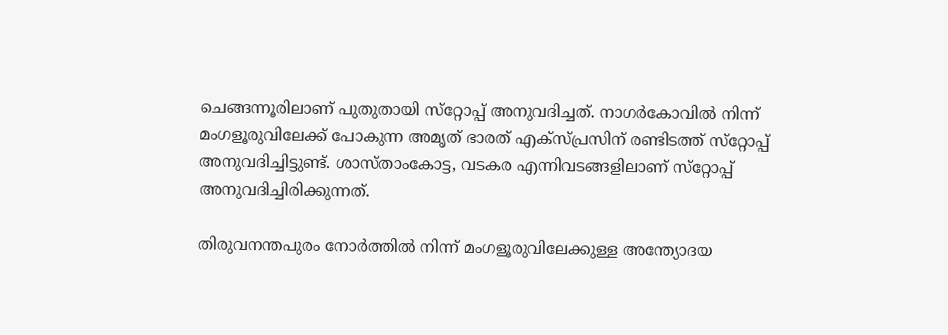ചെങ്ങന്നൂരിലാണ് പുതുതായി സ്‌റ്റോപ്പ് അനുവദിച്ചത്. നാഗര്‍കോവില്‍ നിന്ന് മംഗളൂരുവിലേക്ക് പോകുന്ന അമൃത് ഭാരത് എക്‌സ്പ്രസിന് രണ്ടിടത്ത് സ്‌റ്റോപ്പ് അനുവദിച്ചിട്ടുണ്ട്. ശാസ്താംകോട്ട, വടകര എന്നിവടങ്ങളിലാണ് സ്‌റ്റോപ്പ് അനുവദിച്ചിരിക്കുന്നത്.

തിരുവനന്തപുരം നോര്‍ത്തില്‍ നിന്ന് മംഗളൂരുവിലേക്കുള്ള അന്ത്യോദയ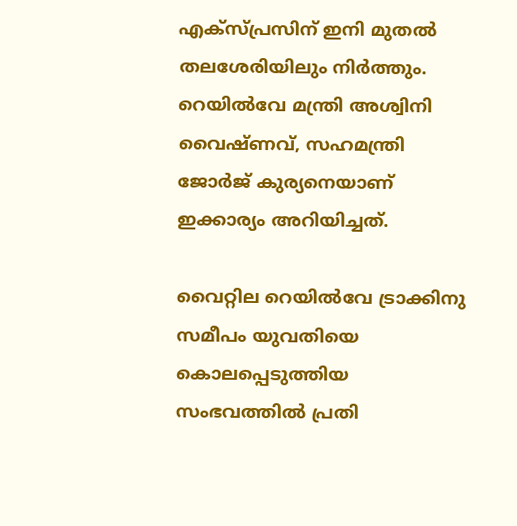എക്‌സ്പ്രസിന് ഇനി മുതല്‍ തലശേരിയിലും നിര്‍ത്തും. റെയില്‍വേ മന്ത്രി അശ്വിനി വൈഷ്ണവ്, സഹമന്ത്രി ജോര്‍ജ് കുര്യനെയാണ് ഇക്കാര്യം അറിയിച്ചത്.

വൈറ്റില റെയില്‍വേ ട്രാക്കിനു സമീപം യുവതിയെ കൊലപ്പെടുത്തിയ സംഭവത്തില്‍ പ്രതി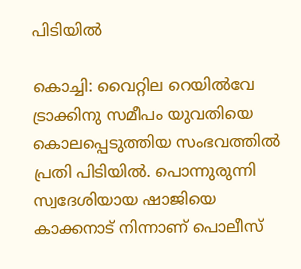പിടിയില്‍

കൊച്ചി: വൈറ്റില റെയില്‍വേ ട്രാക്കിനു സമീപം യുവതിയെ കൊലപ്പെടുത്തിയ സംഭവത്തില്‍ പ്രതി പിടിയില്‍. പൊന്നുരുന്നി സ്വദേശിയായ ഷാജിയെ കാക്കനാട് നിന്നാണ് പൊലീസ്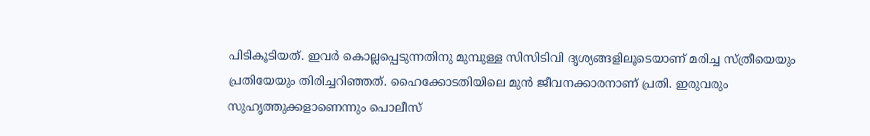പിടികൂടിയത്. ഇവര്‍ കൊല്ലപ്പെടുന്നതിനു മുമ്പുള്ള സിസിടിവി ദൃശ്യങ്ങളിലൂടെയാണ് മരിച്ച സ്ത്രീയെയും പ്രതിയേയും തിരിച്ചറിഞ്ഞത്. ഹൈക്കോടതിയിലെ മുന്‍ ജീവനക്കാരനാണ് പ്രതി. ഇരുവരും സുഹൃത്തുക്കളാണെന്നും പൊലീസ്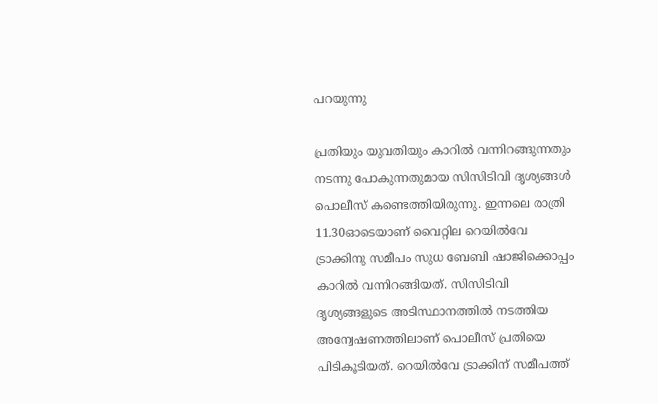പറയുന്നു

പ്രതിയും യുവതിയും കാറില്‍ വന്നിറങ്ങുന്നതും നടന്നു പോകുന്നതുമായ സിസിടിവി ദൃശ്യങ്ങള്‍ പൊലീസ് കണ്ടെത്തിയിരുന്നു. ഇന്നലെ രാത്രി 11.30ഓടെയാണ് വൈറ്റില റെയില്‍വേ ട്രാക്കിനു സമീപം സുധ ബേബി ഷാജിക്കൊപ്പം കാറില്‍ വന്നിറങ്ങിയത്. സിസിടിവി ദൃശ്യങ്ങളുടെ അടിസ്ഥാനത്തില്‍ നടത്തിയ അന്വേഷണത്തിലാണ് പൊലീസ് പ്രതിയെ പിടികൂടിയത്. റെയില്‍വേ ട്രാക്കിന് സമീപത്ത്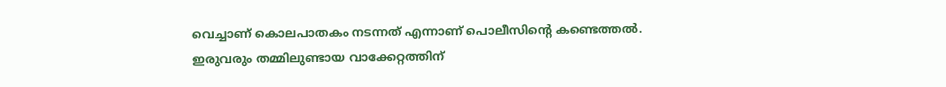വെച്ചാണ് കൊലപാതകം നടന്നത് എന്നാണ് പൊലീസിന്റെ കണ്ടെത്തല്‍. ഇരുവരും തമ്മിലുണ്ടായ വാക്കേറ്റത്തിന്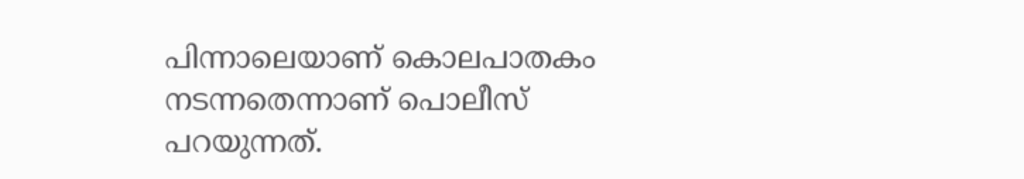പിന്നാലെയാണ് കൊലപാതകം നടന്നതെന്നാണ് പൊലീസ് പറയുന്നത്.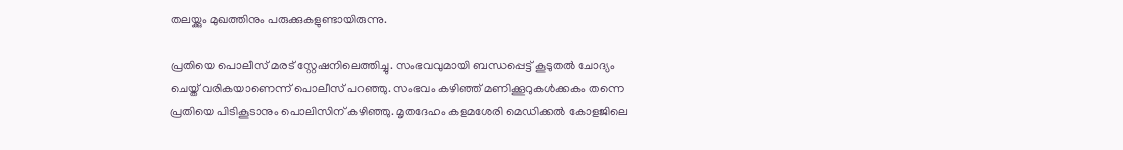തലയ്ക്കും മുഖത്തിനും പരുക്കുകളുണ്ടായിരുന്നു.

പ്രതിയെ പൊലീസ് മരട് സ്റ്റേഷനിലെത്തിച്ചു. സംഭവവുമായി ബന്ധപ്പെട്ട് കൂടുതല്‍ ചോദ്യം ചെയ്ത് വരികയാണെന്ന് പൊലീസ് പറഞ്ഞു. സംഭവം കഴിഞ്ഞ് മണിക്കൂറുകള്‍ക്കകം തന്നെ പ്രതിയെ പിടികൂടാനും പൊലിസിന് കഴിഞ്ഞു. മൃതദേഹം കളമശേരി മെഡിക്കല്‍ കോളജിലെ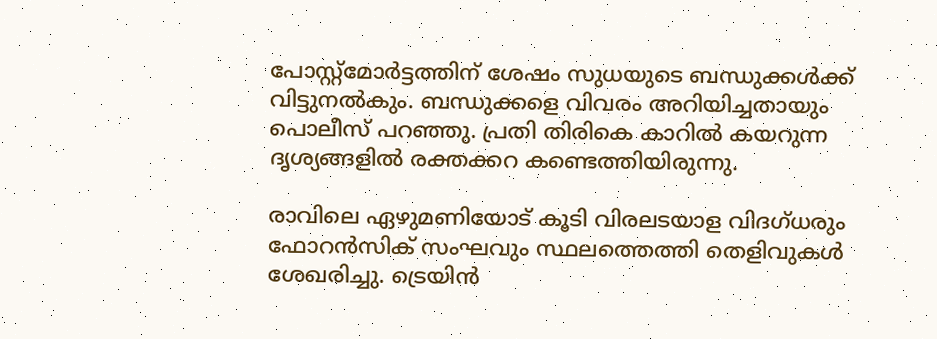പോസ്റ്റ്‌മോര്‍ട്ടത്തിന് ശേഷം സുധയുടെ ബന്ധുക്കള്‍ക്ക് വിട്ടുനല്‍കും. ബന്ധുക്കളെ വിവരം അറിയിച്ചതായും പൊലീസ് പറഞ്ഞു. പ്രതി തിരികെ കാറില്‍ കയറുന്ന ദൃശ്യങ്ങളില്‍ രക്തക്കറ കണ്ടെത്തിയിരുന്നു.

രാവിലെ ഏഴുമണിയോട് കൂടി വിരലടയാള വിദഗ്ധരും ഫോറന്‍സിക് സംഘവും സ്ഥലത്തെത്തി തെളിവുകള്‍ ശേഖരിച്ചു. ട്രെയിന്‍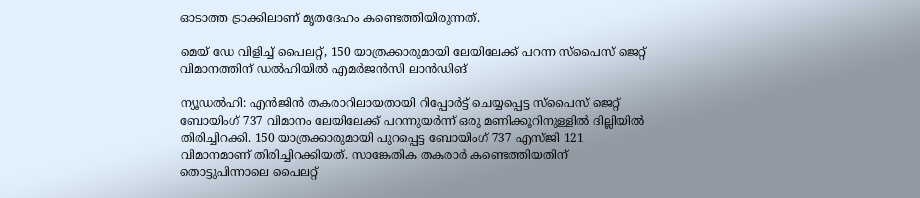ഓടാത്ത ട്രാക്കിലാണ് മൃതദേഹം കണ്ടെത്തിയിരുന്നത്.

മെയ് ഡേ വിളിച്ച് പൈലറ്റ്, 150 യാത്രക്കാരുമായി ലേയിലേക്ക് പറന്ന സ്പൈസ് ജെറ്റ് വിമാനത്തിന് ഡൽഹിയിൽ എമര്‍ജന്‍സി ലാന്‍ഡിങ്

ന്യൂഡൽഹി: എൻജിൻ തകരാറിലായതായി റിപ്പോർട്ട് ചെയ്യപ്പെട്ട സ്പൈസ് ജെറ്റ് ബോയിംഗ് 737 വിമാനം ലേയിലേക്ക് പറന്നുയർന്ന് ഒരു മണിക്കൂറിനുള്ളിൽ ദില്ലിയിൽ തിരിച്ചിറക്കി. 150 യാത്രക്കാരുമായി പുറപ്പെട്ട ബോയിംഗ് 737 എസ്ജി 121 വിമാനമാണ് തിരിച്ചിറക്കിയത്. സാങ്കേതിക തകരാർ കണ്ടെത്തിയതിന് തൊട്ടുപിന്നാലെ പൈലറ്റ്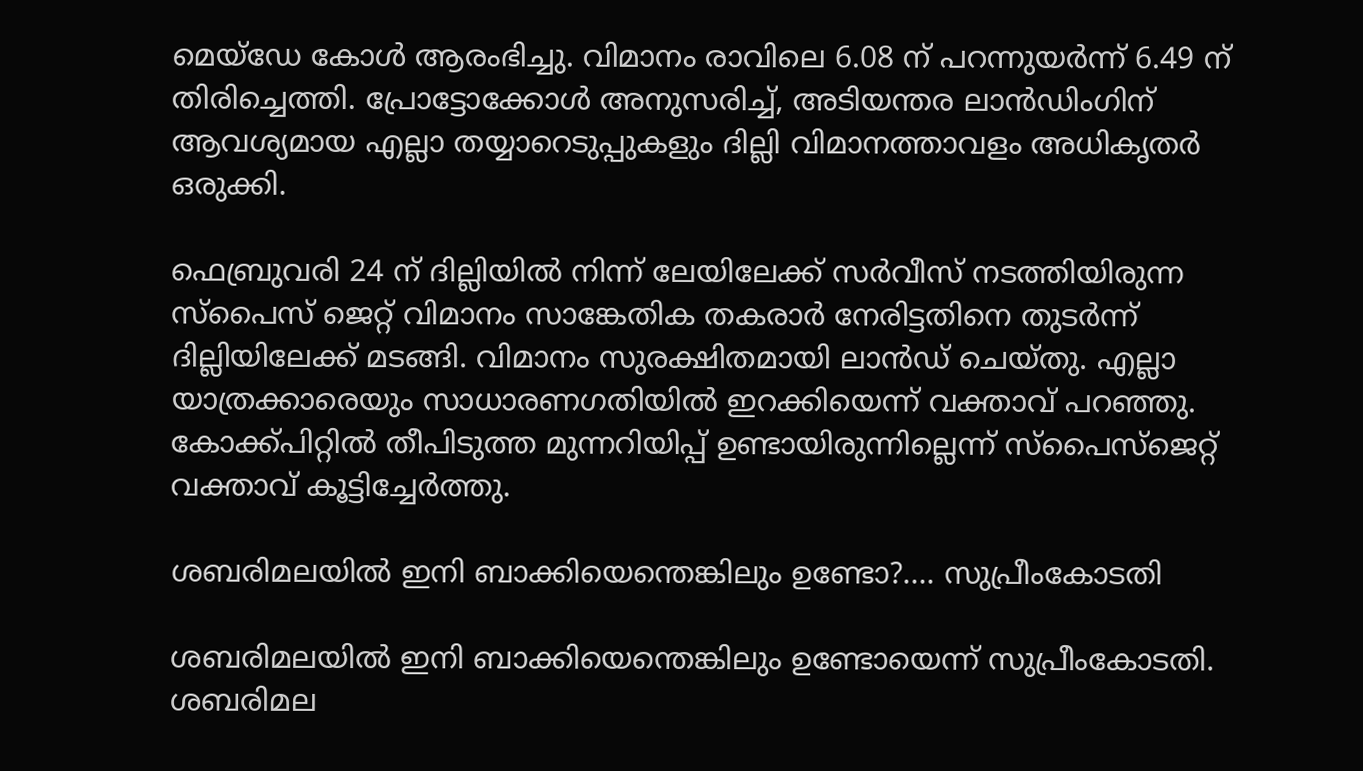മെയ്ഡേ കോൾ ആരംഭിച്ചു. വിമാനം രാവിലെ 6.08 ന് പറന്നുയർന്ന് 6.49 ന് തിരിച്ചെത്തി. പ്രോട്ടോക്കോൾ അനുസരിച്ച്, അടിയന്തര ലാൻഡിംഗിന് ആവശ്യമായ എല്ലാ തയ്യാറെടുപ്പുകളും ദില്ലി വിമാനത്താവളം അധികൃതർ ഒരുക്കി.

ഫെബ്രുവരി 24 ന് ദില്ലിയിൽ നിന്ന് ലേയിലേക്ക് സർവീസ് നടത്തിയിരുന്ന സ്പൈസ് ജെറ്റ് വിമാനം സാങ്കേതിക തകരാർ നേരിട്ടതിനെ തുടർന്ന് ദില്ലിയിലേക്ക് മടങ്ങി. വിമാനം സുരക്ഷിതമായി ലാൻഡ് ചെയ്തു. എല്ലാ യാത്രക്കാരെയും സാധാരണഗതിയിൽ ഇറക്കിയെന്ന് വക്താവ് പറഞ്ഞു. കോക്ക്പിറ്റിൽ തീപിടുത്ത മുന്നറിയിപ്പ് ഉണ്ടായിരുന്നില്ലെന്ന് സ്പൈസ്ജെറ്റ് വക്താവ് കൂട്ടിച്ചേർത്തു.

ശബരിമലയില്‍ ഇനി ബാക്കിയെന്തെങ്കിലും ഉണ്ടോ?…. സുപ്രീംകോടതി

ശബരിമലയില്‍ ഇനി ബാക്കിയെന്തെങ്കിലും ഉണ്ടോയെന്ന് സുപ്രീംകോടതി. ശബരിമല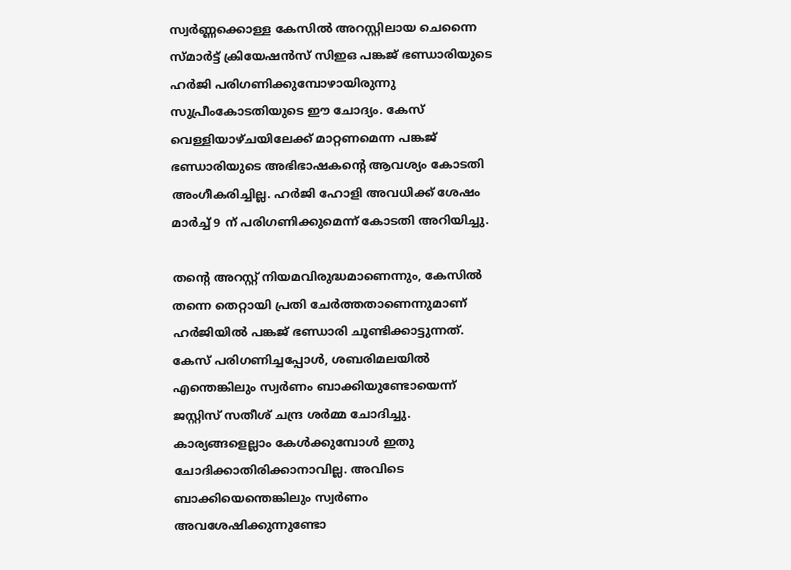സ്വര്‍ണ്ണക്കൊള്ള കേസില്‍ അറസ്റ്റിലായ ചെന്നൈ സ്മാര്‍ട്ട് ക്രിയേഷന്‍സ് സിഇഒ പങ്കജ് ഭണ്ഡാരിയുടെ ഹര്‍ജി പരിഗണിക്കുമ്പോഴായിരുന്നു സുപ്രീംകോടതിയുടെ ഈ ചോദ്യം. കേസ് വെള്ളിയാഴ്ചയിലേക്ക് മാറ്റണമെന്ന പങ്കജ് ഭണ്ഡാരിയുടെ അഭിഭാഷകന്റെ ആവശ്യം കോടതി അംഗീകരിച്ചില്ല. ഹര്‍ജി ഹോളി അവധിക്ക് ശേഷം മാര്‍ച്ച് 9 ന് പരിഗണിക്കുമെന്ന് കോടതി അറിയിച്ചു.

തന്റെ അറസ്റ്റ് നിയമവിരുദ്ധമാണെന്നും, കേസില്‍ തന്നെ തെറ്റായി പ്രതി ചേര്‍ത്തതാണെന്നുമാണ് ഹര്‍ജിയില്‍ പങ്കജ് ഭണ്ഡാരി ചൂണ്ടിക്കാട്ടുന്നത്. കേസ് പരിഗണിച്ചപ്പോള്‍, ശബരിമലയില്‍ എന്തെങ്കിലും സ്വര്‍ണം ബാക്കിയുണ്ടോയെന്ന് ജസ്റ്റിസ് സതീശ് ചന്ദ്ര ശര്‍മ്മ ചോദിച്ചു. കാര്യങ്ങളെല്ലാം കേള്‍ക്കുമ്പോള്‍ ഇതു ചോദിക്കാതിരിക്കാനാവില്ല. അവിടെ ബാക്കിയെന്തെങ്കിലും സ്വര്‍ണം അവശേഷിക്കുന്നുണ്ടോ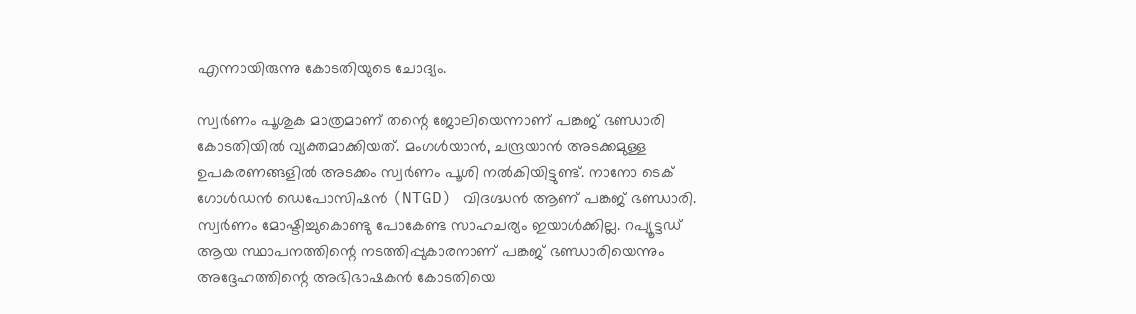എന്നായിരുന്നു കോടതിയുടെ ചോദ്യം.

സ്വര്‍ണം പൂശുക മാത്രമാണ് തന്റെ ജോലിയെന്നാണ് പങ്കജ് ഭണ്ഡാരി കോടതിയില്‍ വ്യക്തമാക്കിയത്. മംഗള്‍യാന്‍, ചന്ദ്രയാന്‍ അടക്കമുള്ള ഉപകരണങ്ങളില്‍ അടക്കം സ്വര്‍ണം പൂശി നല്‍കിയിട്ടുണ്ട്. നാനോ ടെക് ഗോൾഡൻ ഡെപോസിഷൻ (NTGD) വിദഗ്ദ്ധൻ ആണ് പങ്കജ് ഭണ്ഡാരി. സ്വര്‍ണം മോഷ്ടിച്ചുകൊണ്ടു പോകേണ്ട സാഹചര്യം ഇയാൾക്കില്ല. റപ്യൂട്ടഡ് ആയ സ്ഥാപനത്തിന്റെ നടത്തിപ്പുകാരനാണ് പങ്കജ് ഭണ്ഡാരിയെന്നും അദ്ദേഹത്തിന്റെ അഭിഭാഷകന്‍ കോടതിയെ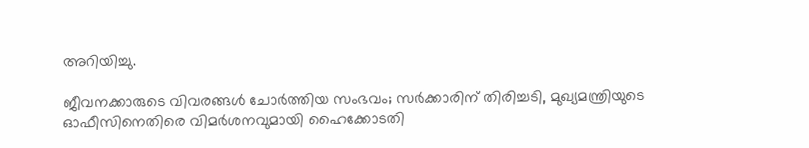അറിയിച്ചു.

ജീവനക്കാരുടെ വിവരങ്ങൾ ചോർത്തിയ സംഭവം; സർക്കാരിന് തിരിച്ചടി, മുഖ്യമന്ത്രിയുടെ ഓഫീസിനെതിരെ വിമർശനവുമായി ഹൈക്കോടതി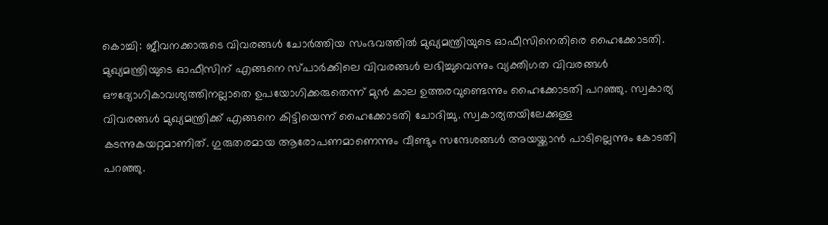കൊച്ചി: ജീവനക്കാരുടെ വിവരങ്ങൾ ചോർത്തിയ സംഭവത്തിൽ മുഖ്യമന്ത്രിയുടെ ഓഫീസിനെതിരെ ഹൈക്കോടതി. മുഖ്യമന്ത്രിയുടെ ഓഫീസിന് എങ്ങനെ സ്പാർക്കിലെ വിവരങ്ങൾ ലഭിച്ചുവെന്നും വ്യക്തിഗത വിവരങ്ങൾ ഔദ്യോഗികാവശ്യത്തിനല്ലാതെ ഉപയോഗിക്കരുതെന്ന് മുൻ കാല ഉത്തരവുണ്ടെന്നും ഹൈക്കോടതി പറഞ്ഞു. സ്വകാര്യ വിവരങ്ങൾ മുഖ്യമന്ത്രിക്ക് എങ്ങനെ കിട്ടിയെന്ന് ഹൈക്കോടതി ചോദിച്ചു. സ്വകാര്യതയിലേക്കുള്ള കടന്നുകയറ്റമാണിത്. ഗുരുതരമായ ആരോപണമാണെന്നും വീണ്ടും സന്ദേശങ്ങൾ അയയ്ക്കാൻ പാടില്ലെന്നും കോടതി പറഞ്ഞു.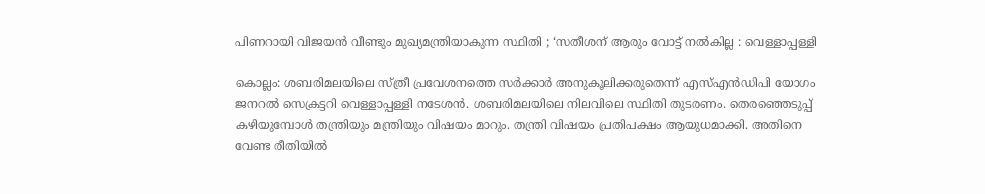പിണറായി വിജയൻ വീണ്ടും മുഖ്യമന്ത്രിയാകുന്ന സ്ഥിതി ; ‘സതീശന് ആരും വോട്ട് നൽകില്ല : വെള്ളാപ്പള്ളി

കൊല്ലം: ശബരിമലയിലെ സ്ത്രീ പ്രവേശനത്തെ സർക്കാർ അനുകൂലിക്കരുതെന്ന് എസ്എൻഡിപി യോഗം ജനറൽ സെക്രട്ടറി വെള്ളാപ്പള്ളി നടേശൻ. ശബരിമലയിലെ നിലവിലെ സ്ഥിതി തുടരണം. തെരഞ്ഞെടുപ്പ് കഴിയുമ്പോൾ തന്ത്രിയും മന്ത്രിയും വിഷയം മാറും. തന്ത്രി വിഷയം പ്രതിപക്ഷം ആയുധമാക്കി. അതിനെ വേണ്ട രീതിയിൽ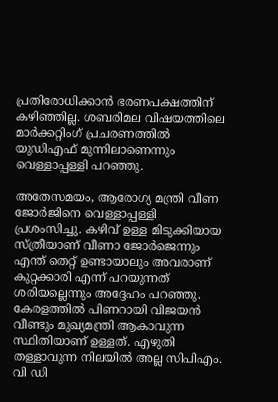പ്രതിരോധിക്കാൻ ഭരണപക്ഷത്തിന് കഴിഞ്ഞില്ല. ശബരിമല വിഷയത്തിലെ മാർക്കറ്റിംഗ് പ്രചരണത്തിൽ യുഡിഎഫ് മുന്നിലാണെന്നും വെള്ളാപ്പള്ളി പറഞ്ഞു.

അതേസമയം, ആരോഗ്യ മന്ത്രി വീണ ജോര്‍ജിനെ വെള്ളാപ്പള്ളി പ്രശംസിച്ചു. കഴിവ് ഉള്ള മിടുക്കിയായ സ്ത്രീയാണ് വീണാ ജോർജെന്നും എന്ത് തെറ്റ് ഉണ്ടായാലും അവരാണ് കുറ്റക്കാരി എന്ന് പറയുന്നത് ശരിയല്ലെന്നും അദ്ദേഹം പറഞ്ഞു. കേരളത്തിൽ പിണറായി വിജയൻ വീണ്ടും മുഖ്യമന്ത്രി ആകാവുന്ന സ്ഥിതിയാണ് ഉള്ളത്. എഴുതി തള്ളാവുന്ന നിലയിൽ അല്ല സിപിഎം. വി ഡി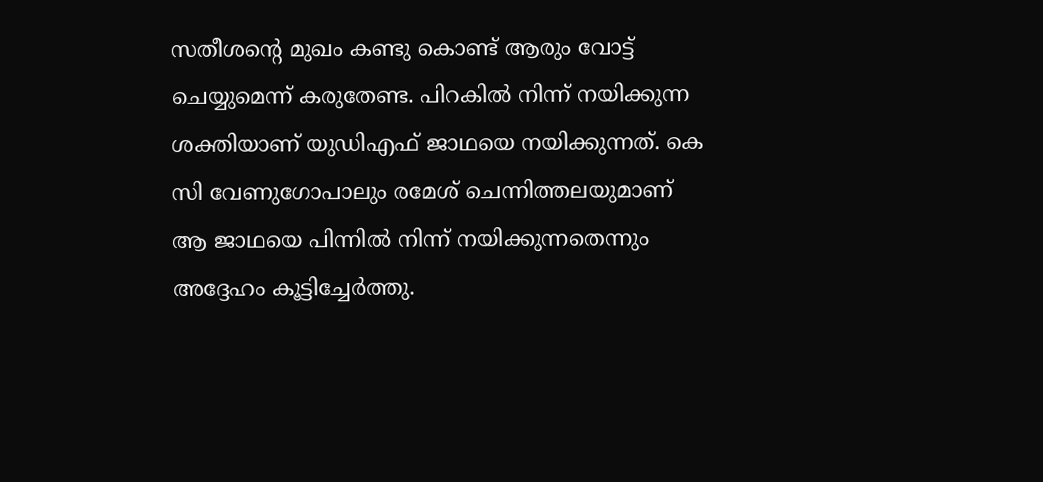സതീശന്‍റെ മുഖം കണ്ടു കൊണ്ട് ആരും വോട്ട് ചെയ്യുമെന്ന് കരുതേണ്ട. പിറകിൽ നിന്ന് നയിക്കുന്ന ശക്തിയാണ് യുഡിഎഫ് ജാഥയെ നയിക്കുന്നത്. കെ സി വേണുഗോപാലും രമേശ് ചെന്നിത്തലയുമാണ് ആ ജാഥയെ പിന്നിൽ നിന്ന് നയിക്കുന്നതെന്നും അദ്ദേഹം കൂട്ടിച്ചേര്‍ത്തു.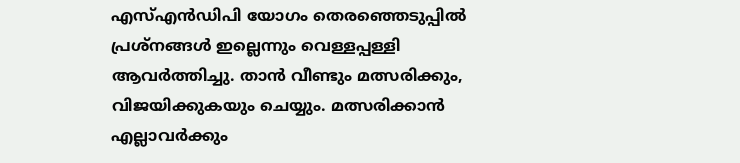എസ്എൻഡിപി യോഗം തെരഞ്ഞെടുപ്പിൽ പ്രശ്നങ്ങൾ ഇല്ലെന്നും വെള്ളപ്പള്ളി ആവർത്തിച്ചു. താൻ വീണ്ടും മത്സരിക്കും, വിജയിക്കുകയും ചെയ്യും. മത്സരിക്കാൻ എല്ലാവർക്കും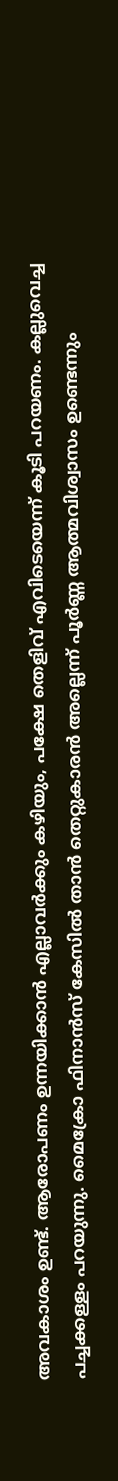അവകാശം ഉണ്ട്. ആരോപണം ഉന്നയിക്കാൻ എല്ലാവർക്കും കഴിയും, പക്ഷേ തെളിവ് എവിടെയെന്ന് കൂടി പറയണം. കല്ലുവെച്ച പച്ചക്കള്ളം പറയുന്നു. മൈക്രോ ഫിനാൻസ് കേസിൽ താൻ തെറ്റുകാരൻ അല്ലെന്ന് പൂർണ്ണ ആത്മവിശ്വാസം ഉണ്ടെന്നും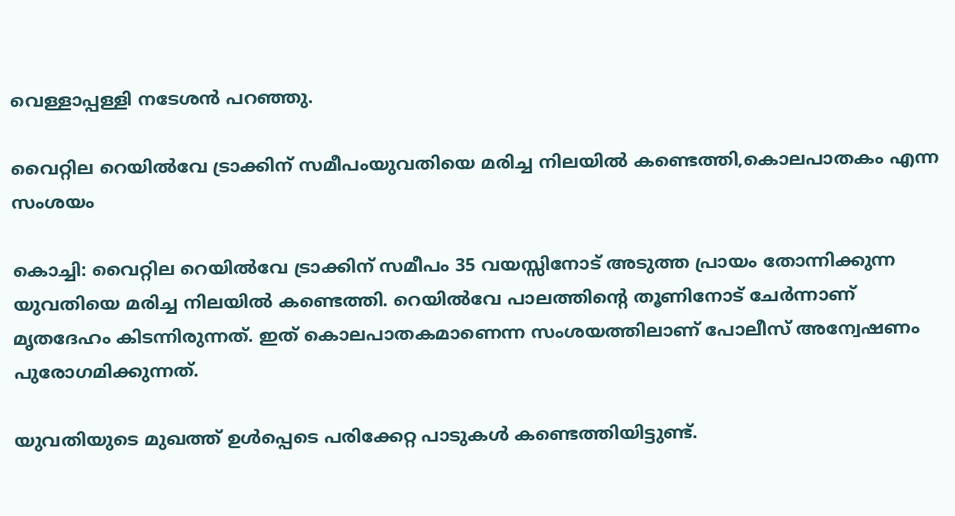വെള്ളാപ്പള്ളി നടേശൻ പറഞ്ഞു.

വൈറ്റില റെയിൽവേ ട്രാക്കിന് സമീപംയുവതിയെ മരിച്ച നിലയിൽ കണ്ടെത്തി,കൊലപാതകം എന്ന സംശയം

കൊച്ചി: വൈറ്റില റെയിൽവേ ട്രാക്കിന് സമീപം 35 വയസ്സിനോട് അടുത്ത പ്രായം തോന്നിക്കുന്ന യുവതിയെ മരിച്ച നിലയിൽ കണ്ടെത്തി. റെയിൽവേ പാലത്തിന്റെ തൂണിനോട് ചേർന്നാണ് മൃതദേഹം കിടന്നിരുന്നത്. ഇത് കൊലപാതകമാണെന്ന സംശയത്തിലാണ് പോലീസ് അന്വേഷണം പുരോഗമിക്കുന്നത്.

യുവതിയുടെ മുഖത്ത് ഉൾപ്പെടെ പരിക്കേറ്റ പാടുകൾ കണ്ടെത്തിയിട്ടുണ്ട്.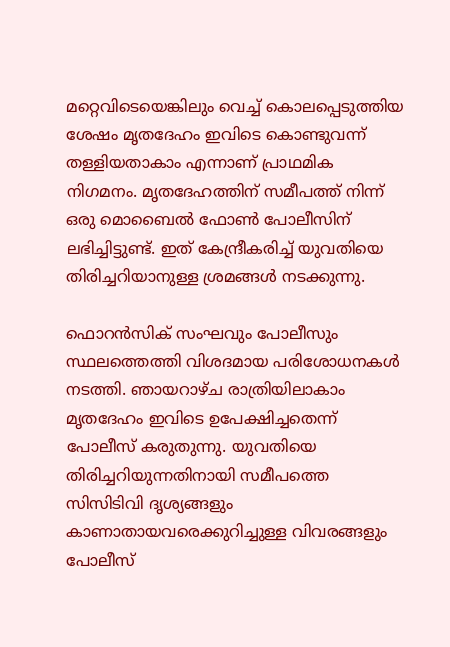മറ്റെവിടെയെങ്കിലും വെച്ച് കൊലപ്പെടുത്തിയ ശേഷം മൃതദേഹം ഇവിടെ കൊണ്ടുവന്ന് തള്ളിയതാകാം എന്നാണ് പ്രാഥമിക നിഗമനം. മൃതദേഹത്തിന് സമീപത്ത് നിന്ന് ഒരു മൊബൈൽ ഫോൺ പോലീസിന് ലഭിച്ചിട്ടുണ്ട്. ഇത് കേന്ദ്രീകരിച്ച് യുവതിയെ തിരിച്ചറിയാനുള്ള ശ്രമങ്ങൾ നടക്കുന്നു.

ഫൊറൻസിക് സംഘവും പോലീസും സ്ഥലത്തെത്തി വിശദമായ പരിശോധനകൾ നടത്തി. ഞായറാഴ്ച രാത്രിയിലാകാം മൃതദേഹം ഇവിടെ ഉപേക്ഷിച്ചതെന്ന് പോലീസ് കരുതുന്നു. യുവതിയെ തിരിച്ചറിയുന്നതിനായി സമീപത്തെ സിസിടിവി ദൃശ്യങ്ങളും കാണാതായവരെക്കുറിച്ചുള്ള വിവരങ്ങളും പോലീസ്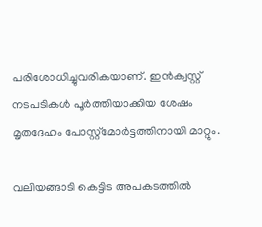പരിശോധിച്ചുവരികയാണ്. ഇൻക്വസ്റ്റ് നടപടികൾ പൂർത്തിയാക്കിയ ശേഷം മൃതദേഹം പോസ്റ്റ്‌മോർട്ടത്തിനായി മാറ്റും.

വലിയങ്ങാടി കെട്ടിട അപകടത്തിൽ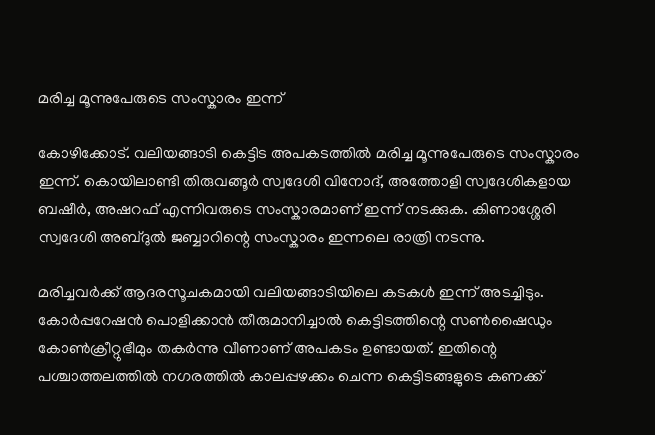മരിച്ച മൂന്നുപേരുടെ സംസ്കാരം ഇന്ന്

കോഴിക്കോട്. വലിയങ്ങാടി കെട്ടിട അപകടത്തിൽ മരിച്ച മൂന്നുപേരുടെ സംസ്കാരം ഇന്ന്. കൊയിലാണ്ടി തിരുവങ്ങൂർ സ്വദേശി വിനോദ്, അത്തോളി സ്വദേശികളായ ബഷീർ, അഷറഫ് എന്നിവരുടെ സംസ്കാരമാണ് ഇന്ന് നടക്കുക. കിണാശ്ശേരി സ്വദേശി അബ്ദുൽ ജബ്ബാറിന്റെ സംസ്കാരം ഇന്നലെ രാത്രി നടന്നു.

മരിച്ചവർക്ക് ആദരസൂചകമായി വലിയങ്ങാടിയിലെ കടകൾ ഇന്ന് അടച്ചിടും. കോർപ്പറേഷൻ പൊളിക്കാൻ തീരുമാനിച്ചാൽ കെട്ടിടത്തിന്റെ സൺഷൈഡും കോൺക്രീറ്റുഭീമും തകർന്നു വീണാണ് അപകടം ഉണ്ടായത്. ഇതിന്റെ പശ്ചാത്തലത്തിൽ നഗരത്തിൽ കാലപ്പഴക്കം ചെന്ന കെട്ടിടങ്ങളുടെ കണക്ക്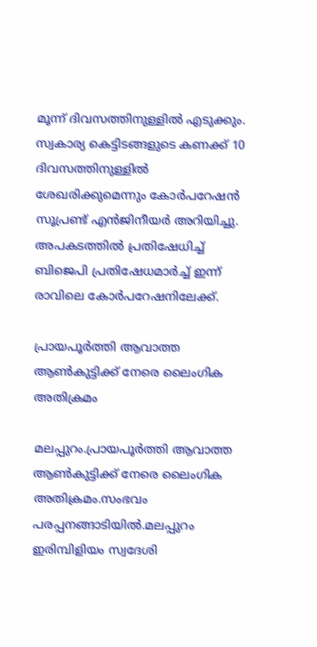മൂന്ന് ദിവസത്തിനുള്ളിൽ എടുക്കും. സ്വകാര്യ കെട്ടിടങ്ങളുടെ കണക്ക് 10 ദിവസത്തിനുള്ളിൽ ശേഖരിക്കുമെന്നും കോർപറേഷൻ സൂപ്രണ്ട് എൻജിനീയർ അറിയിച്ചു. അപകടത്തിൽ പ്രതിഷേധിച്ച് ബിജെപി പ്രതിഷേധമാർച്ച് ഇന്ന് രാവിലെ കോർപറേഷനിലേക്ക്.

പ്രായപൂർത്തി ആവാത്ത ആൺകുട്ടിക്ക് നേരെ ലൈംഗിക അതിക്രമം

മലപ്പുറം.പ്രായപൂർത്തി ആവാത്ത ആൺകുട്ടിക്ക് നേരെ ലൈംഗിക അതിക്രമം.സംഭവം പരപ്പനങ്ങാടിയിൽ.മലപ്പുറം ഇരിമ്പിളിയം സ്വദേശി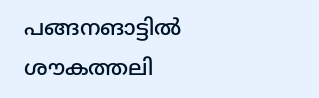പങ്ങനങാട്ടിൽ ശൗകത്തലി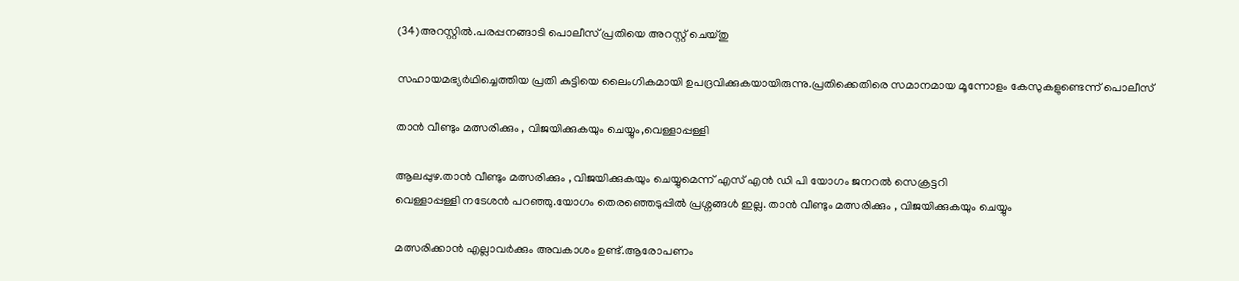(34)അറസ്റ്റിൽ.പരപ്പനങ്ങാടി പൊലീസ് പ്രതിയെ അറസ്റ്റ് ചെയ്തു

സഹായമഭ്യർഥിച്ചെത്തിയ പ്രതി കുട്ടിയെ ലൈംഗികമായി ഉപദ്രവിക്കുകയായിരുന്നു.പ്രതിക്കെതിരെ സമാനമായ മൂന്നോളം കേസുകളുണ്ടെന്ന് പൊലീസ്

താൻ വീണ്ടും മത്സരിക്കും , വിജയിക്കുകയും ചെയ്യും,വെള്ളാപ്പള്ളി

ആലപ്പുഴ.താൻ വീണ്ടും മത്സരിക്കും , വിജയിക്കുകയും ചെയ്യുമെന്ന് എസ് എൻ ഡി പി യോഗം ജനറൽ സെക്രട്ടറി
വെള്ളാപ്പള്ളി നടേശൻ പറഞ്ഞു.യോഗം തെരഞ്ഞെടുപ്പിൽ പ്രശ്നങ്ങൾ ഇല്ല. താൻ വീണ്ടും മത്സരിക്കും , വിജയിക്കുകയും ചെയ്യും

മത്സരിക്കാൻ എല്ലാവർക്കും അവകാശം ഉണ്ട്.ആരോപണം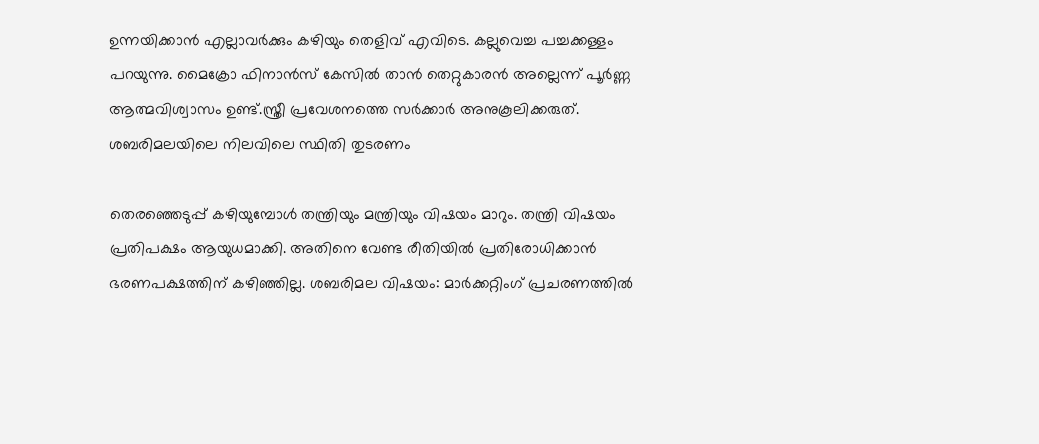ഉന്നയിക്കാൻ എല്ലാവർക്കും കഴിയും തെളിവ് എവിടെ. കല്ലുവെച്ച പച്ചക്കള്ളം പറയുന്നു. മൈക്രോ ഫിനാൻസ് കേസിൽ താൻ തെറ്റുകാരൻ അല്ലെന്ന് പൂർണ്ണ ആത്മവിശ്വാസം ഉണ്ട്.സ്ത്രീ പ്രവേശനത്തെ സർക്കാർ അനുകൂലിക്കരുത്. ശബരിമലയിലെ നിലവിലെ സ്ഥിതി തുടരണം

തെരഞ്ഞെടുപ്പ് കഴിയുമ്പോൾ തന്ത്രിയും മന്ത്രിയും വിഷയം മാറും. തന്ത്രി വിഷയം പ്രതിപക്ഷം ആയുധമാക്കി. അതിനെ വേണ്ട രീതിയിൽ പ്രതിരോധിക്കാൻ ഭരണപക്ഷത്തിന് കഴിഞ്ഞില്ല. ശബരിമല വിഷയം: മാർക്കറ്റിംഗ് പ്രചരണത്തിൽ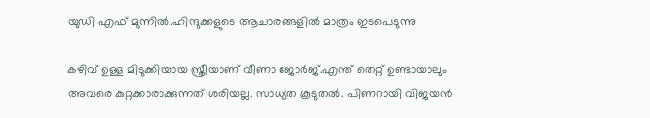യുഡി എഫ് മുന്നിൽ.ഹിന്ദുക്കളുടെ ആചാരങ്ങളിൽ മാത്രം ഇടപെടുന്നു

കഴിവ് ഉള്ള മിടുക്കിയായ സ്ത്രീയാണ് വീണാ ജോർജ്.എന്ത് തെറ്റ് ഉണ്ടായാലും അവരെ കുറ്റക്കാരാക്കുന്നത് ശരിയല്ല. സാധ്യത കൂടുതൽ. പിണറായി വിജയൻ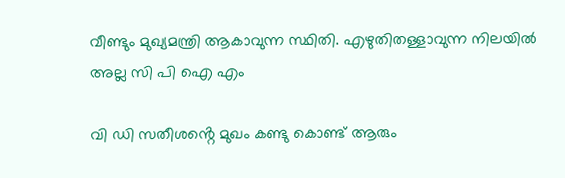വീണ്ടും മുഖ്യമന്ത്രി ആകാവുന്ന സ്ഥിതി. എഴുതിതള്ളാവുന്ന നിലയിൽ അല്ല സി പി ഐ എം

വി ഡി സതീശൻ്റെ മുഖം കണ്ടു കൊണ്ട് ആരും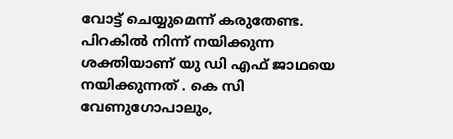വോട്ട് ചെയ്യുമെന്ന് കരുതേണ്ട. പിറകിൽ നിന്ന് നയിക്കുന്ന ശക്തിയാണ് യു ഡി എഫ് ജാഥയെ നയിക്കുന്നത് . കെ സി വേണുഗോപാലും,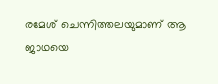രമേശ് ചെന്നിത്തലയുമാണ് ആ ജാഥയെ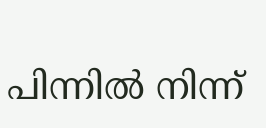പിന്നിൽ നിന്ന്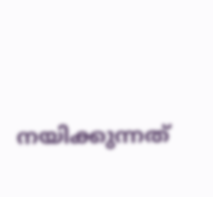നയിക്കുന്നത്